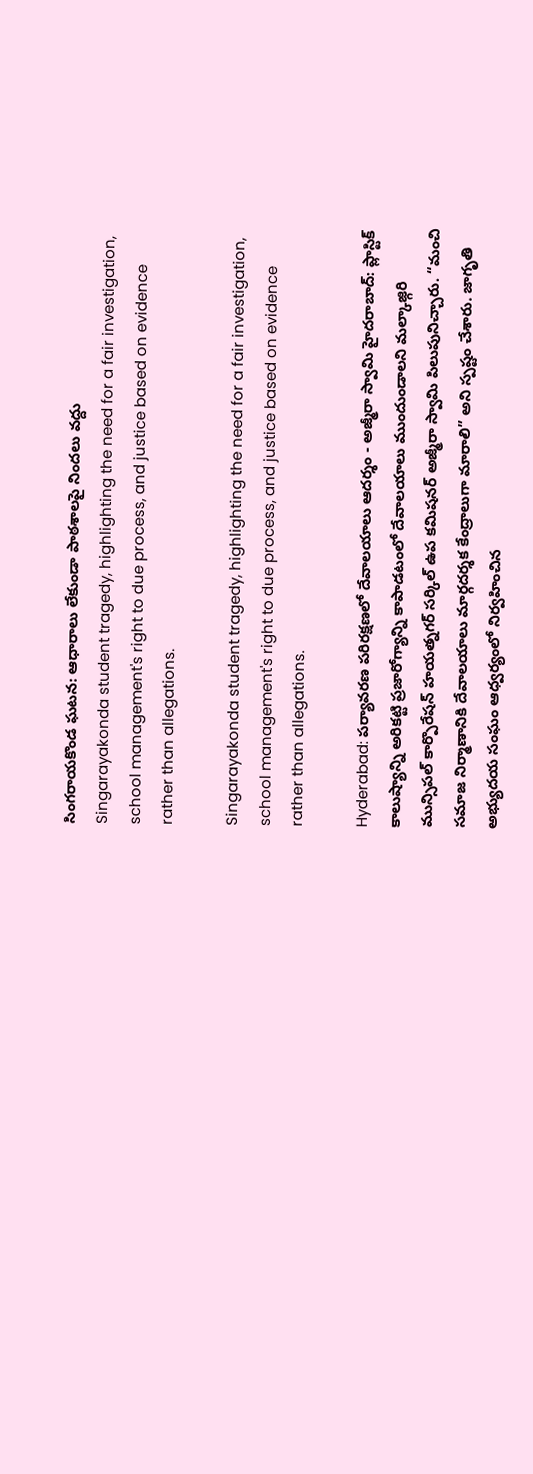సింగరాయకొండ ఘటన: ఆధారాలు లేకుండా పాఠశాలపై నిందలు వద్దు
Singarayakonda student tragedy, highlighting the need for a fair investigation, school management's right to due process, and justice based on evidence rather than allegations.

Singarayakonda student tragedy, highlighting the need for a fair investigation, school management's right to due process, and justice based on evidence rather than allegations.

Hyderabad: పర్యావరణ పరిరక్షణలో దేవాలయాలు ఆదర్శం - అజ్మీరా స్వామి హైదరాబాద్: ప్లాస్టిక్ కాలుష్యాన్ని అరికట్టి ప్రజారోగ్యాన్ని కాపాడటంలో దేవాలయాలు ముందుండాలని మల్కాజ్గిరి మున్సిపల్ కార్పొరేషన్ హయత్నగర్ సర్కిల్ ఉప కమిషనర్ అజ్మీరా స్వామి పిలుపునిచ్చారు. “మంచి సమాజ నిర్మాణానికి దేవాలయాలు మార్గదర్శక కేంద్రాలుగా మారాలి” అని స్పష్టం చేశారు. జాగృతి అభ్యుదయ సంఘం ఆధ్వర్యంలో నిర్వహించిన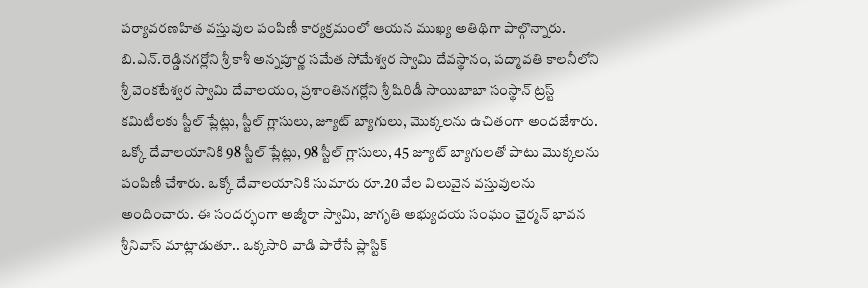పర్యావరణహిత వస్తువుల పంపిణీ కార్యక్రమంలో ఆయన ముఖ్య అతిథిగా పాల్గొన్నారు. బి.ఎన్.రెడ్డినగర్లోని శ్రీ కాశీ అన్నపూర్ణ సమేత సోమేశ్వర స్వామి దేవస్థానం, పద్మావతి కాలనీలోని శ్రీ వెంకటేశ్వర స్వామి దేవాలయం, ప్రశాంతినగర్లోని శ్రీ షిరిడీ సాయిబాబా సంస్థాన్ ట్రస్ట్ కమిటీలకు స్టీల్ ప్లేట్లు, స్టీల్ గ్లాసులు, జ్యూట్ బ్యాగులు, మొక్కలను ఉచితంగా అందజేశారు. ఒక్కో దేవాలయానికి 98 స్టీల్ ప్లేట్లు, 98 స్టీల్ గ్లాసులు, 45 జ్యూట్ బ్యాగులతో పాటు మొక్కలను పంపిణీ చేశారు. ఒక్కో దేవాలయానికి సుమారు రూ.20 వేల విలువైన వస్తువులను అందించారు. ఈ సందర్భంగా అజ్మీరా స్వామి, జాగృతి అభ్యుదయ సంఘం ఛైర్మన్ భావన శ్రీనివాస్ మాట్లాడుతూ.. ఒక్కసారి వాడి పారేసే ప్లాస్టిక్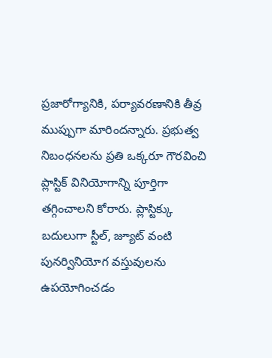ప్రజారోగ్యానికి, పర్యావరణానికి తీవ్ర ముప్పుగా మారిందన్నారు. ప్రభుత్వ నిబంధనలను ప్రతి ఒక్కరూ గౌరవించి ప్లాస్టిక్ వినియోగాన్ని పూర్తిగా తగ్గించాలని కోరారు. ప్లాస్టిక్కు బదులుగా స్టీల్, జ్యూట్ వంటి పునర్వినియోగ వస్తువులను ఉపయోగించడం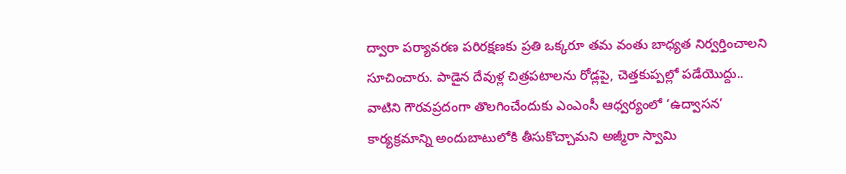ద్వారా పర్యావరణ పరిరక్షణకు ప్రతి ఒక్కరూ తమ వంతు బాధ్యత నిర్వర్తించాలని సూచించారు. పాడైన దేవుళ్ల చిత్రపటాలను రోడ్లపై, చెత్తకుప్పల్లో పడేయొద్దు.. వాటిని గౌరవప్రదంగా తొలగించేందుకు ఎంఎంసీ ఆధ్వర్యంలో ‘ఉద్వాసన’ కార్యక్రమాన్ని అందుబాటులోకి తీసుకొచ్చామని అజ్మీరా స్వామి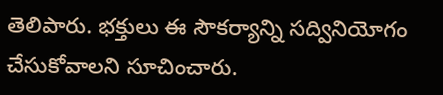తెలిపారు. భక్తులు ఈ సౌకర్యాన్ని సద్వినియోగం చేసుకోవాలని సూచించారు.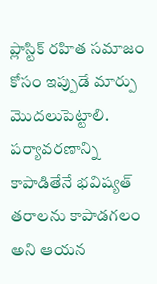ప్లాస్టిక్ రహిత సమాజం కోసం ఇప్పుడే మార్పు మొదలుపెట్టాలి. పర్యావరణాన్ని కాపాడితేనే భవిష్యత్ తరాలను కాపాడగలం అని ఆయన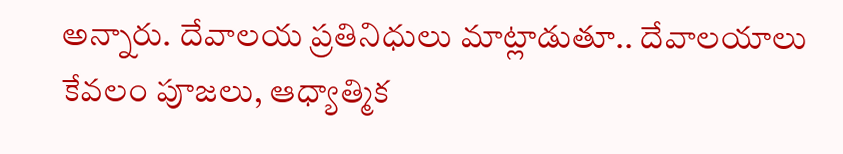అన్నారు. దేవాలయ ప్రతినిధులు మాట్లాడుతూ.. దేవాలయాలు కేవలం పూజలు, ఆధ్యాత్మిక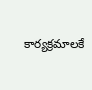కార్యక్రమాలకే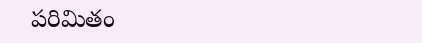పరిమితం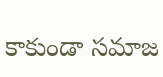కాకుండా సమాజ